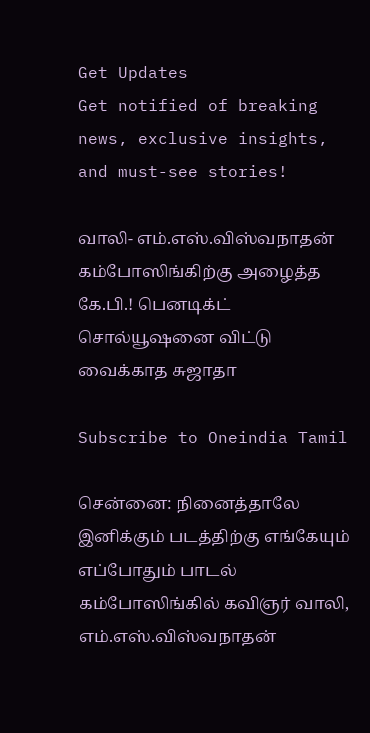Get Updates
Get notified of breaking news, exclusive insights, and must-see stories!

வாலி- எம்.எஸ்.விஸ்வநாதன் கம்போஸிங்கிற்கு அழைத்த கே.பி.! பெனடிக்ட் சொல்யூஷனை விட்டு வைக்காத சுஜாதா

Subscribe to Oneindia Tamil

சென்னை: நினைத்தாலே இனிக்கும் படத்திற்கு எங்கேயும் எப்போதும் பாடல் கம்போஸிங்கில் கவிஞர் வாலி, எம்.எஸ்.விஸ்வநாதன்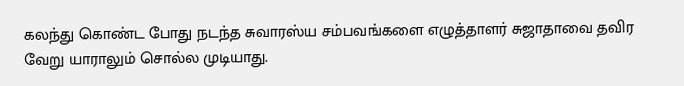கலந்து கொண்ட போது நடந்த சுவாரஸ்ய சம்பவங்களை எழுத்தாளர் சுஜாதாவை தவிர வேறு யாராலும் சொல்ல முடியாது.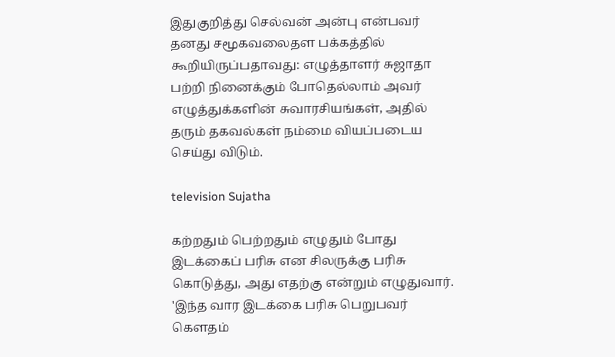இதுகுறித்து செல்வன் அன்பு என்பவர் தனது சமூகவலைதள பக்கத்தில் கூறியிருப்பதாவது: எழுத்தாளர் சுஜாதா பற்றி நினைக்கும் போதெல்லாம் அவர் எழுத்துக்களின் சுவாரசியங்கள், அதில் தரும் தகவல்கள் நம்மை வியப்படைய செய்து விடும்.

television Sujatha

கற்றதும் பெற்றதும் எழுதும் போது இடக்கைப் பரிசு என சிலருக்கு பரிசு கொடுத்து, அது எதற்கு என்றும் எழுதுவார். 'இந்த வார இடக்கை பரிசு பெறுபவர் கௌதம்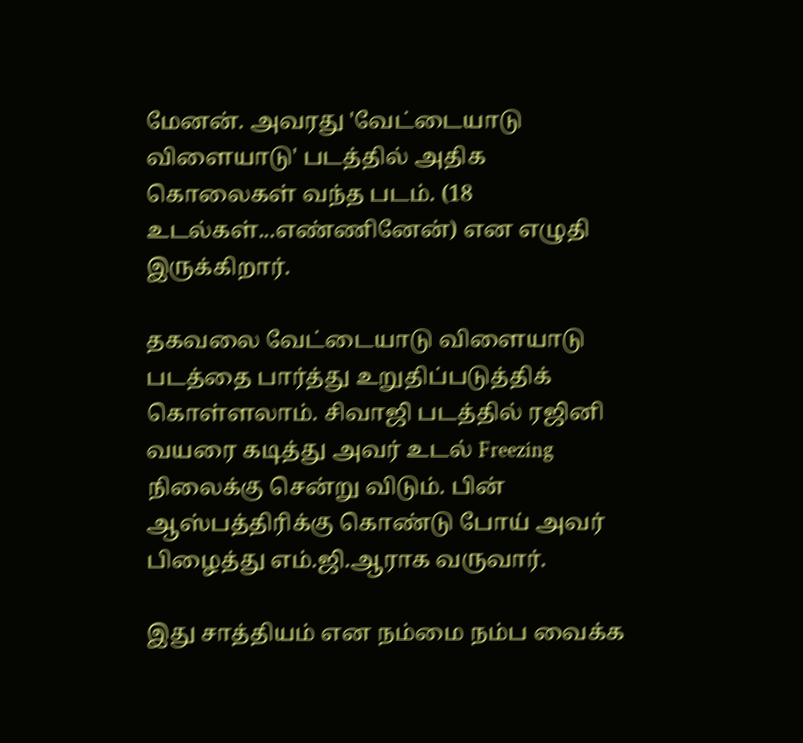மேனன். அவரது 'வேட்டையாடு விளையாடு' படத்தில் அதிக கொலைகள் வந்த படம். (18 உடல்கள்...எண்ணினேன்) என எழுதி இருக்கிறார்.

தகவலை வேட்டையாடு விளையாடு படத்தை பார்த்து உறுதிப்படுத்திக் கொள்ளலாம். சிவாஜி படத்தில் ரஜினி வயரை கடித்து அவர் உடல் Freezing நிலைக்கு சென்று விடும். பின் ஆஸ்பத்திரிக்கு கொண்டு போய் அவர் பிழைத்து எம்.ஜி.ஆராக வருவார்.

இது சாத்தியம் என நம்மை நம்ப வைக்க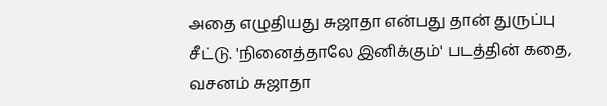அதை எழுதியது சுஜாதா என்பது தான் துருப்பு சீட்டு. 'நினைத்தாலே இனிக்கும்' படத்தின் கதை, வசனம் சுஜாதா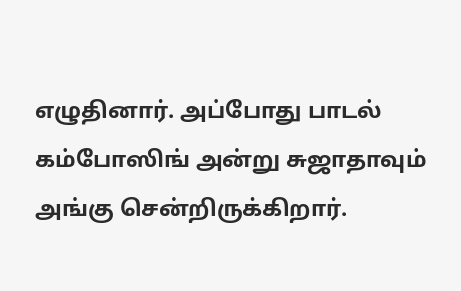எழுதினார். அப்போது பாடல் கம்போஸிங் அன்று சுஜாதாவும் அங்கு சென்றிருக்கிறார்.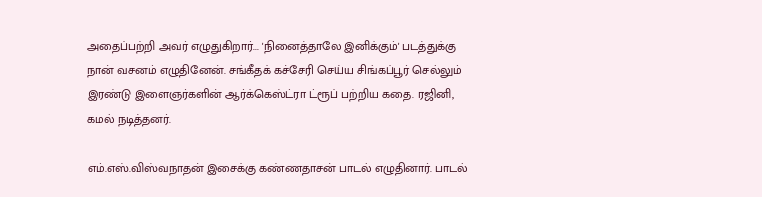அதைப்பற்றி அவர் எழுதுகிறார்... 'நினைத்தாலே இனிக்கும்' படத்துக்கு நான் வசனம் எழுதினேன். சங்கீதக் கச்சேரி செய்ய சிங்கப்பூர் செல்லும் இரண்டு இளைஞர்களின் ஆர்க்கெஸ்ட்ரா ட்ரூப் பற்றிய கதை. ரஜினி, கமல் நடித்தனர்.

எம்.எஸ்.விஸ்வநாதன் இசைக்கு கண்ணதாசன் பாடல் எழுதினார். பாடல்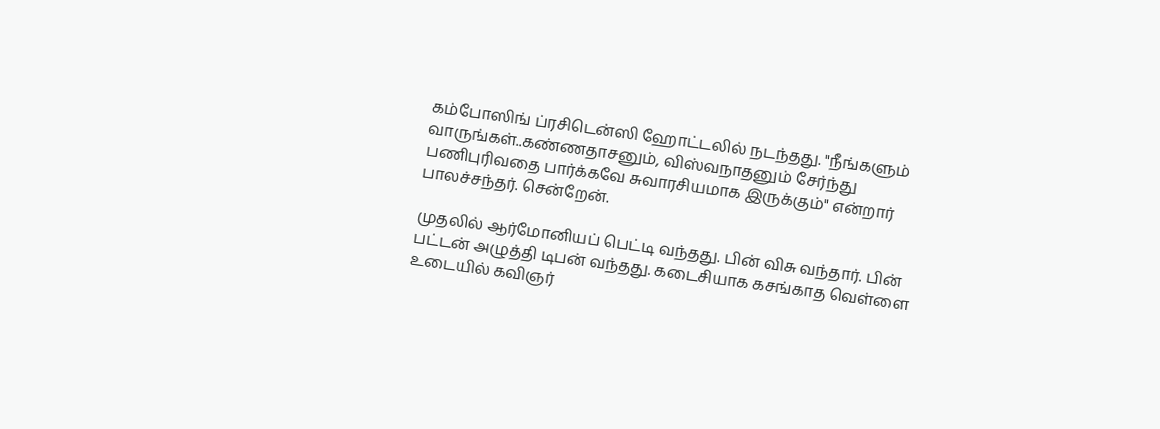கம்போஸிங் ப்ரசிடென்ஸி ஹோட்டலில் நடந்தது. "நீங்களும் வாருங்கள்..கண்ணதாசனும், விஸ்வநாதனும் சேர்ந்து பணிபுரிவதை பார்க்கவே சுவாரசியமாக இருக்கும்" என்றார் பாலச்சந்தர். சென்றேன்.

முதலில் ஆர்மோனியப் பெட்டி வந்தது. பின் விசு வந்தார். பின் பட்டன் அழுத்தி டிபன் வந்தது. கடைசியாக கசங்காத வெள்ளை உடையில் கவிஞர்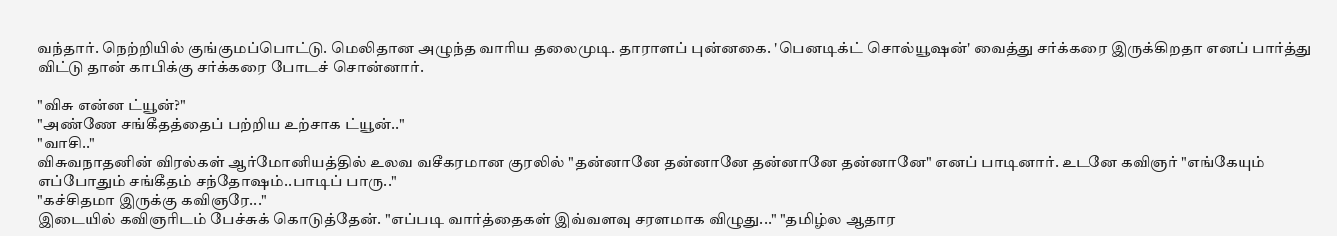வந்தார். நெற்றியில் குங்குமப்பொட்டு. மெலிதான அழுந்த வாரிய தலைமுடி. தாராளப் புன்னகை. 'பெனடிக்ட் சொல்யூஷன்' வைத்து சர்க்கரை இருக்கிறதா எனப் பார்த்து விட்டு தான் காபிக்கு சர்க்கரை போடச் சொன்னார்.

"விசு என்ன ட்யூன்?"
"அண்ணே சங்கீதத்தைப் பற்றிய உற்சாக ட்யூன்.."
"வாசி.."
விசுவநாதனின் விரல்கள் ஆர்மோனியத்தில் உலவ வசீகரமான குரலில் "தன்னானே தன்னானே தன்னானே தன்னானே" எனப் பாடினார். உடனே கவிஞர் "எங்கேயும் எப்போதும் சங்கீதம் சந்தோஷம்..பாடிப் பாரு.."
"கச்சிதமா இருக்கு கவிஞரே..."
இடையில் கவிஞரிடம் பேச்சுக் கொடுத்தேன். "எப்படி வார்த்தைகள் இவ்வளவு சரளமாக விழுது..." "தமிழ்ல ஆதார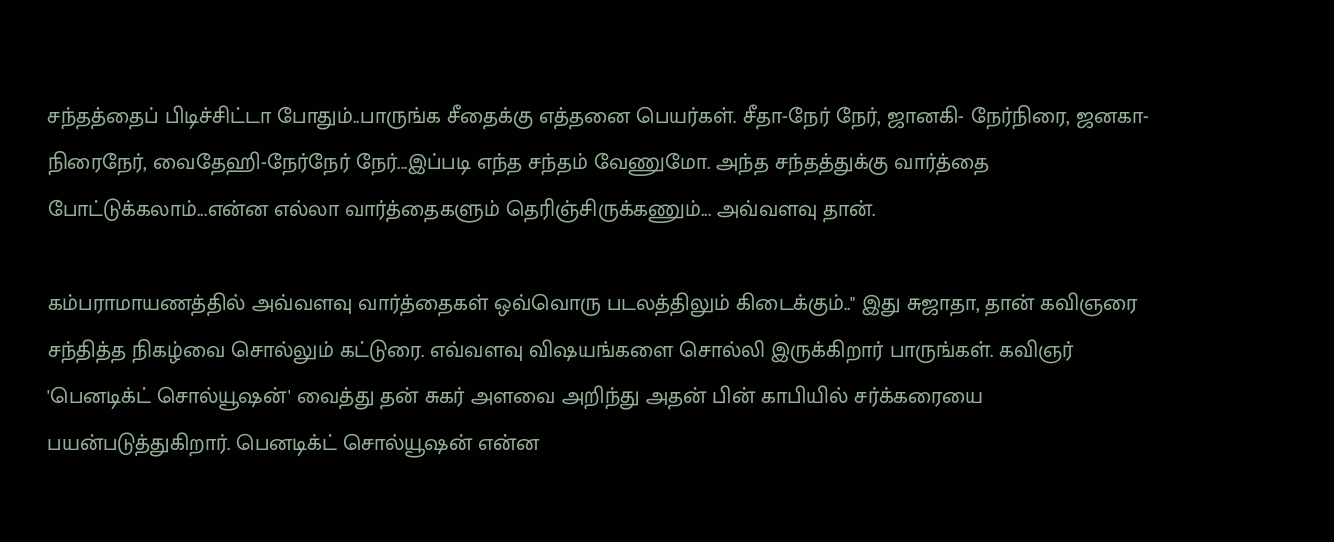சந்தத்தைப் பிடிச்சிட்டா போதும்..பாருங்க சீதைக்கு எத்தனை பெயர்கள். சீதா-நேர் நேர், ஜானகி- நேர்நிரை, ஜனகா-நிரைநேர், வைதேஹி-நேர்நேர் நேர்...இப்படி எந்த சந்தம் வேணுமோ. அந்த சந்தத்துக்கு வார்த்தை போட்டுக்கலாம்...என்ன எல்லா வார்த்தைகளும் தெரிஞ்சிருக்கணும்... அவ்வளவு தான்.

கம்பராமாயணத்தில் அவ்வளவு வார்த்தைகள் ஒவ்வொரு படலத்திலும் கிடைக்கும்.." இது சுஜாதா, தான் கவிஞரை சந்தித்த நிகழ்வை சொல்லும் கட்டுரை. எவ்வளவு விஷயங்களை சொல்லி இருக்கிறார் பாருங்கள். கவிஞர் 'பெனடிக்ட் சொல்யூஷன்' வைத்து தன் சுகர் அளவை அறிந்து அதன் பின் காபியில் சர்க்கரையை பயன்படுத்துகிறார். பெனடிக்ட் சொல்யூஷன் என்ன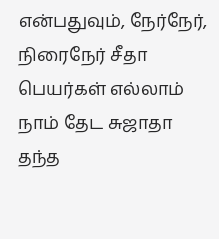என்பதுவும், நேர்நேர், நிரைநேர் சீதா பெயர்கள் எல்லாம் நாம் தேட சுஜாதா தந்த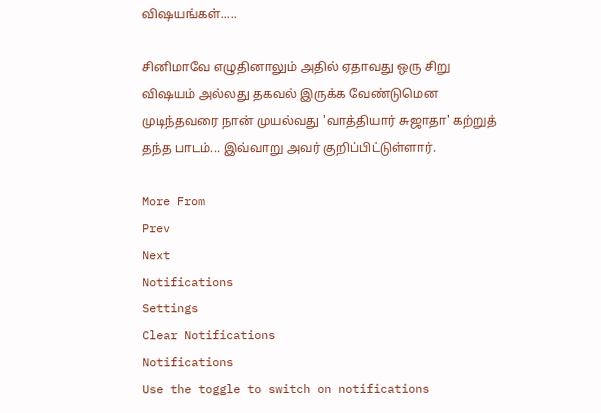விஷயங்கள்.....

சினிமாவே எழுதினாலும் அதில் ஏதாவது ஒரு சிறு விஷயம் அல்லது தகவல் இருக்க வேண்டுமென முடிந்தவரை நான் முயல்வது 'வாத்தியார் சுஜாதா' கற்றுத் தந்த பாடம்... இவ்வாறு அவர் குறிப்பிட்டுள்ளார்.

More From
Prev
Next
Notifications
Settings
Clear Notifications
Notifications
Use the toggle to switch on notifications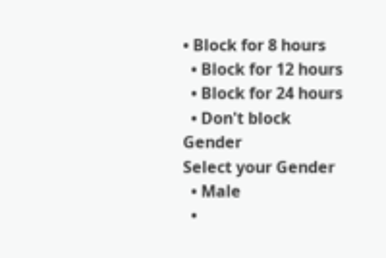• Block for 8 hours
  • Block for 12 hours
  • Block for 24 hours
  • Don't block
Gender
Select your Gender
  • Male
  •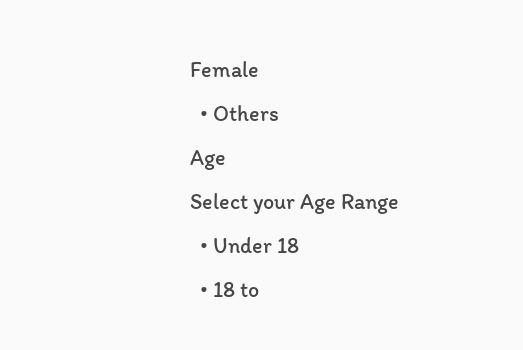Female
  • Others
Age
Select your Age Range
  • Under 18
  • 18 to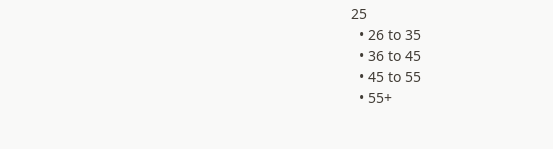25
  • 26 to 35
  • 36 to 45
  • 45 to 55
  • 55+